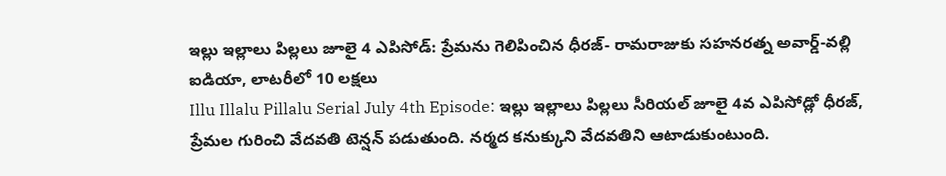ఇల్లు ఇల్లాలు పిల్లలు జూలై 4 ఎపిసోడ్: ప్రేమను గెలిపించిన ధీరజ్- రామరాజుకు సహనరత్న అవార్డ్-వల్లి ఐడియా, లాటరీలో 10 లక్షలు
Illu Illalu Pillalu Serial July 4th Episode: ఇల్లు ఇల్లాలు పిల్లలు సీరియల్ జూలై 4వ ఎపిసోడ్లో ధీరజ్, ప్రేమల గురించి వేదవతి టెన్షన్ పడుతుంది. నర్మద కనుక్కుని వేదవతిని ఆటాడుకుంటుంది.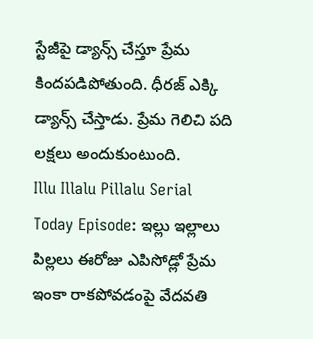స్టేజీపై డ్యాన్స్ చేస్తూ ప్రేమ కిందపడిపోతుంది. ధీరజ్ ఎక్కి డ్యాన్స్ చేస్తాడు. ప్రేమ గెలిచి పది లక్షలు అందుకుంటుంది.
Illu Illalu Pillalu Serial Today Episode: ఇల్లు ఇల్లాలు పిల్లలు ఈరోజు ఎపిసోడ్లో ప్రేమ ఇంకా రాకపోవడంపై వేదవతి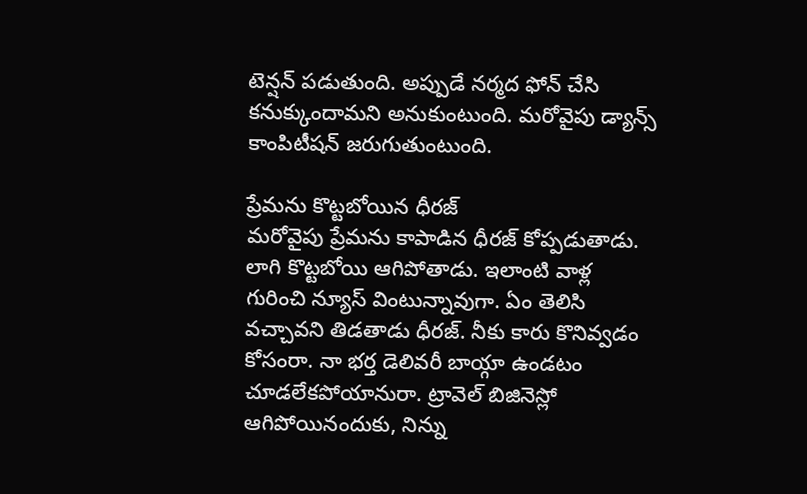టెన్షన్ పడుతుంది. అప్పుడే నర్మద ఫోన్ చేసి కనుక్కుందామని అనుకుంటుంది. మరోవైపు డ్యాన్స్ కాంపిటీషన్ జరుగుతుంటుంది.

ప్రేమను కొట్టబోయిన ధీరజ్
మరోవైపు ప్రేమను కాపాడిన ధీరజ్ కోప్పడుతాడు. లాగి కొట్టబోయి ఆగిపోతాడు. ఇలాంటి వాళ్ల గురించి న్యూస్ వింటున్నావుగా. ఏం తెలిసి వచ్చావని తిడతాడు ధీరజ్. నీకు కారు కొనివ్వడం కోసంరా. నా భర్త డెలివరీ బాయ్గా ఉండటం చూడలేకపోయానురా. ట్రావెల్ బిజినెస్లో ఆగిపోయినందుకు, నిన్ను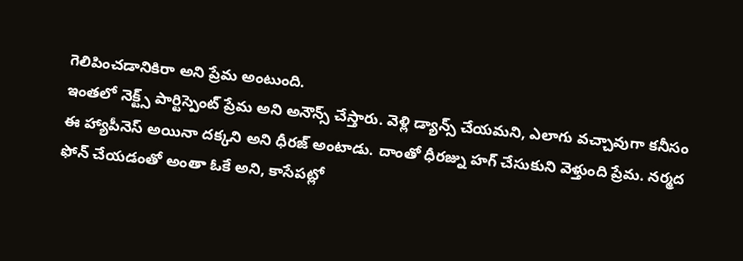గెలిపించడానికిరా అని ప్రేమ అంటుంది.
ఇంతలో నెక్ట్స్ పార్టిస్పెంట్ ప్రేమ అని అనౌన్స్ చేస్తారు. వెళ్లి డ్యాన్స్ చేయమని, ఎలాగు వచ్చావుగా కనీసం ఈ హ్యాపీనెస్ అయినా దక్కని అని ధీరజ్ అంటాడు. దాంతో ధీరజ్ను హగ్ చేసుకుని వెళ్తుంది ప్రేమ. నర్మద ఫోన్ చేయడంతో అంతా ఓకే అని, కాసేపట్లో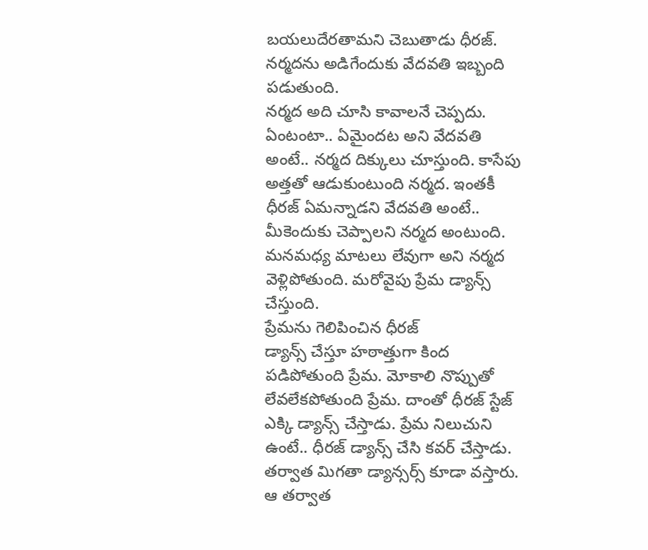బయలుదేరతామని చెబుతాడు ధీరజ్. నర్మదను అడిగేందుకు వేదవతి ఇబ్బంది పడుతుంది.
నర్మద అది చూసి కావాలనే చెప్పదు. ఏంటంటా.. ఏమైందట అని వేదవతి అంటే.. నర్మద దిక్కులు చూస్తుంది. కాసేపు అత్తతో ఆడుకుంటుంది నర్మద. ఇంతకీ ధీరజ్ ఏమన్నాడని వేదవతి అంటే.. మీకెందుకు చెప్పాలని నర్మద అంటుంది. మనమధ్య మాటలు లేవుగా అని నర్మద వెళ్లిపోతుంది. మరోవైపు ప్రేమ డ్యాన్స్ చేస్తుంది.
ప్రేమను గెలిపించిన ధీరజ్
డ్యాన్స్ చేస్తూ హఠాత్తుగా కింద పడిపోతుంది ప్రేమ. మోకాలి నొప్పుతో లేవలేకపోతుంది ప్రేమ. దాంతో ధీరజ్ స్టేజ్ ఎక్కి డ్యాన్స్ చేస్తాడు. ప్రేమ నిలుచుని ఉంటే.. ధీరజ్ డ్యాన్స్ చేసి కవర్ చేస్తాడు. తర్వాత మిగతా డ్యాన్సర్స్ కూడా వస్తారు. ఆ తర్వాత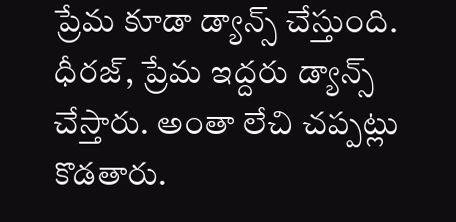ప్రేమ కూడా డ్యాన్స్ చేస్తుంది. ధీరజ్, ప్రేమ ఇద్దరు డ్యాన్స్ చేస్తారు. అంతా లేచి చప్పట్లు కొడతారు.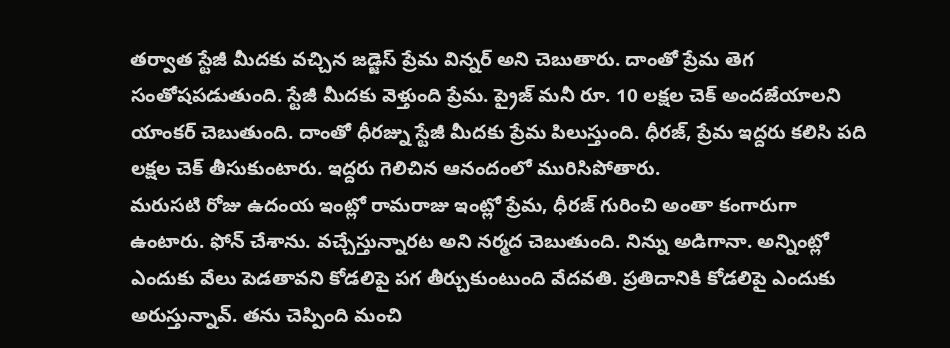తర్వాత స్టేజీ మీదకు వచ్చిన జడ్జెస్ ప్రేమ విన్నర్ అని చెబుతారు. దాంతో ప్రేమ తెగ సంతోషపడుతుంది. స్టేజీ మీదకు వెళ్తుంది ప్రేమ. ప్రైజ్ మనీ రూ. 10 లక్షల చెక్ అందజేయాలని యాంకర్ చెబుతుంది. దాంతో ధీరజ్ను స్టేజీ మీదకు ప్రేమ పిలుస్తుంది. ధీరజ్, ప్రేమ ఇద్దరు కలిసి పది లక్షల చెక్ తీసుకుంటారు. ఇద్దరు గెలిచిన ఆనందంలో మురిసిపోతారు.
మరుసటి రోజు ఉదంయ ఇంట్లో రామరాజు ఇంట్లో ప్రేమ, ధీరజ్ గురించి అంతా కంగారుగా ఉంటారు. ఫోన్ చేశాను. వచ్చేస్తున్నారట అని నర్మద చెబుతుంది. నిన్ను అడిగానా. అన్నింట్లో ఎందుకు వేలు పెడతావని కోడలిపై పగ తీర్చుకుంటుంది వేదవతి. ప్రతిదానికి కోడలిపై ఎందుకు అరుస్తున్నావ్. తను చెప్పింది మంచి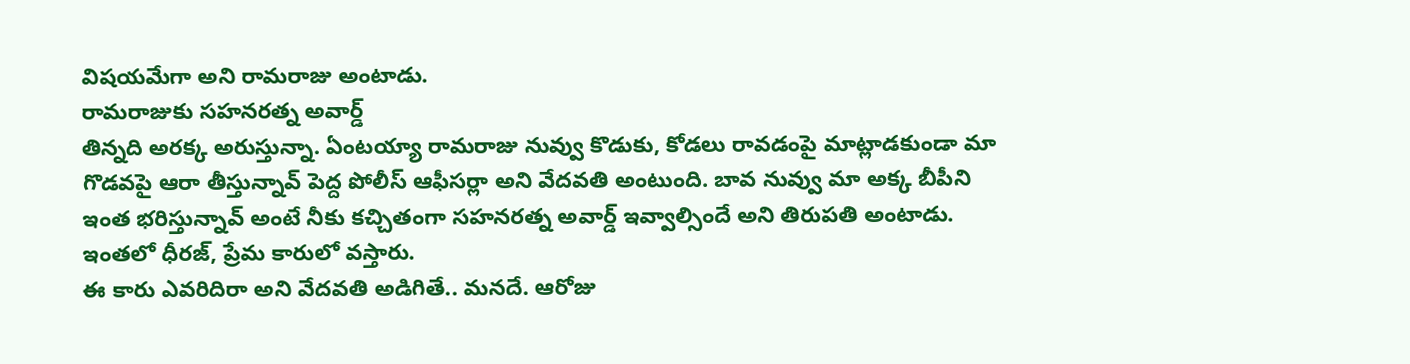విషయమేగా అని రామరాజు అంటాడు.
రామరాజుకు సహనరత్న అవార్డ్
తిన్నది అరక్క అరుస్తున్నా. ఏంటయ్యా రామరాజు నువ్వు కొడుకు, కోడలు రావడంపై మాట్లాడకుండా మా గొడవపై ఆరా తీస్తున్నావ్ పెద్ద పోలీస్ ఆఫీసర్లా అని వేదవతి అంటుంది. బావ నువ్వు మా అక్క బీపీని ఇంత భరిస్తున్నావ్ అంటే నీకు కచ్చితంగా సహనరత్న అవార్డ్ ఇవ్వాల్సిందే అని తిరుపతి అంటాడు. ఇంతలో ధీరజ్, ప్రేమ కారులో వస్తారు.
ఈ కారు ఎవరిదిరా అని వేదవతి అడిగితే.. మనదే. ఆరోజు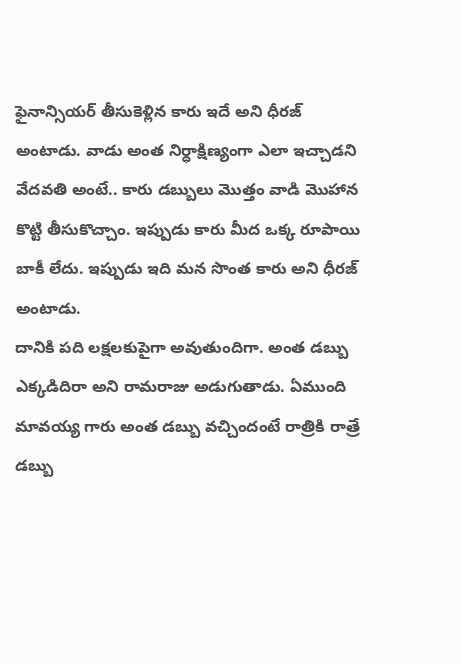ఫైనాన్సియర్ తీసుకెళ్లిన కారు ఇదే అని ధీరజ్ అంటాడు. వాడు అంత నిర్ధాక్షిణ్యంగా ఎలా ఇచ్చాడని వేదవతి అంటే.. కారు డబ్బులు మొత్తం వాడి మొహాన కొట్టి తీసుకొచ్చాం. ఇప్పుడు కారు మీద ఒక్క రూపాయి బాకీ లేదు. ఇప్పుడు ఇది మన సొంత కారు అని ధీరజ్ అంటాడు.
దానికి పది లక్షలకుపైగా అవుతుందిగా. అంత డబ్బు ఎక్కడిదిరా అని రామరాజు అడుగుతాడు. ఏముంది మావయ్య గారు అంత డబ్బు వచ్చిందంటే రాత్రికి రాత్రే డబ్బు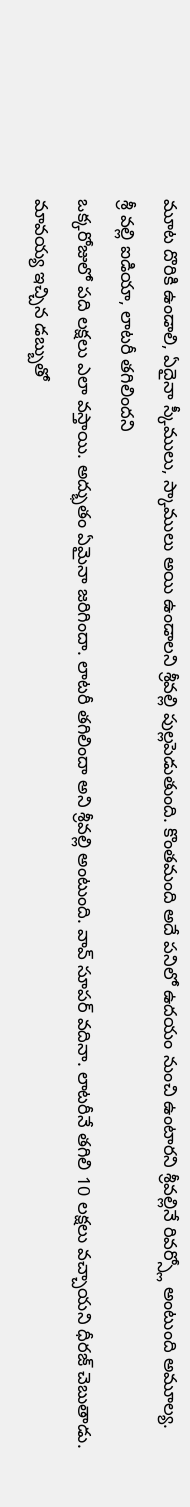మూట దొరికి ఉండాలి, ఏదైనా స్కీములు, స్కాములు అయి ఉండాలని శ్రీవల్లి పుల్లపెడుతుంది. కొంతమంది అదే పనిలో ఉదయం నుంచి ఉంటారని శ్రీవల్లినే రివర్స్లో అంటుంది అమూల్య.
శ్రీ వల్లి ఐడియా, లాటరీ తగిలిందని
ఒక్కరోజులో పది లక్షలు ఎలా వస్తాయి. అద్భుతం ఏమైనా జరిగిందా. లాటరీ తగిలిందా అని శ్రీవల్లి అంటుంది. వావ్ సూపర్ వదినా. లాటరీనే తగిలి 10 లక్షలు వచ్చాయని ధీరజ్ చెబుతాడు. మావయ్య ఇచ్చిన డబ్బుతో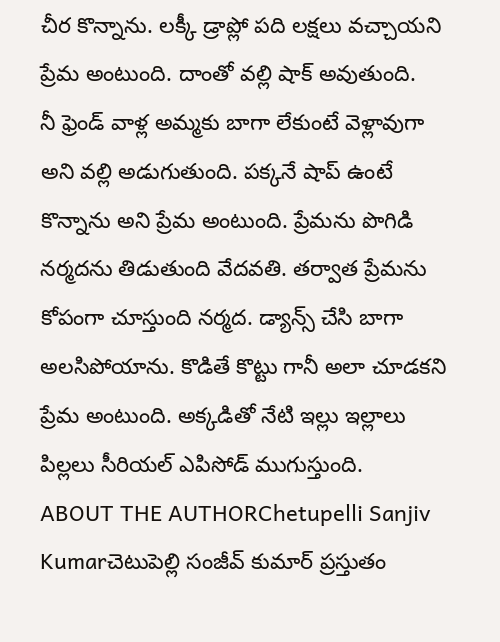చీర కొన్నాను. లక్కీ డ్రాప్లో పది లక్షలు వచ్చాయని ప్రేమ అంటుంది. దాంతో వల్లి షాక్ అవుతుంది.
నీ ఫ్రెండ్ వాళ్ల అమ్మకు బాగా లేకుంటే వెళ్లావుగా అని వల్లి అడుగుతుంది. పక్కనే షాప్ ఉంటే కొన్నాను అని ప్రేమ అంటుంది. ప్రేమను పొగిడి నర్మదను తిడుతుంది వేదవతి. తర్వాత ప్రేమను కోపంగా చూస్తుంది నర్మద. డ్యాన్స్ చేసి బాగా అలసిపోయాను. కొడితే కొట్టు గానీ అలా చూడకని ప్రేమ అంటుంది. అక్కడితో నేటి ఇల్లు ఇల్లాలు పిల్లలు సీరియల్ ఎపిసోడ్ ముగుస్తుంది.
ABOUT THE AUTHORChetupelli Sanjiv Kumarచెటుపెల్లి సంజీవ్ కుమార్ ప్రస్తుతం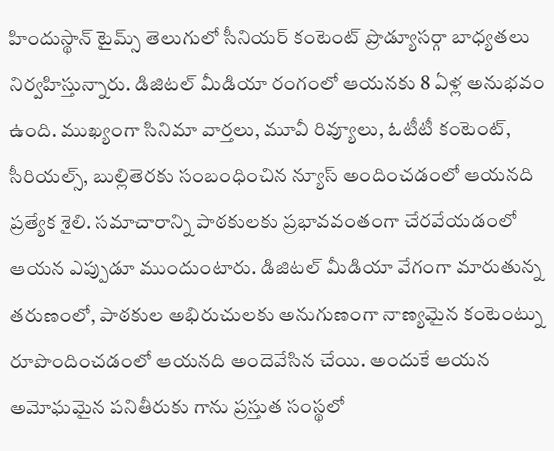హిందుస్థాన్ టైమ్స్ తెలుగులో సీనియర్ కంటెంట్ ప్రొడ్యూసర్గా బాధ్యతలు నిర్వహిస్తున్నారు. డిజిటల్ మీడియా రంగంలో ఆయనకు 8 ఏళ్ల అనుభవం ఉంది. ముఖ్యంగా సినిమా వార్తలు, మూవీ రివ్యూలు, ఓటీటీ కంటెంట్, సీరియల్స్, బుల్లితెరకు సంబంధించిన న్యూస్ అందించడంలో ఆయనది ప్రత్యేక శైలి. సమాచారాన్ని పాఠకులకు ప్రభావవంతంగా చేరవేయడంలో ఆయన ఎప్పుడూ ముందుంటారు. డిజిటల్ మీడియా వేగంగా మారుతున్న తరుణంలో, పాఠకుల అభిరుచులకు అనుగుణంగా నాణ్యమైన కంటెంట్ను రూపొందించడంలో ఆయనది అందెవేసిన చేయి. అందుకే ఆయన అమోఘమైన పనితీరుకు గాను ప్రస్తుత సంస్థలో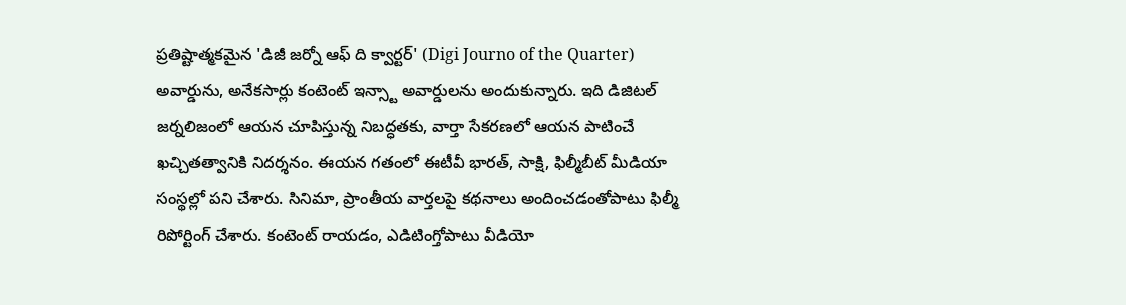ప్రతిష్టాత్మకమైన 'డిజీ జర్నో ఆఫ్ ది క్వార్టర్' (Digi Journo of the Quarter) అవార్డును, అనేకసార్లు కంటెంట్ ఇన్స్టా అవార్డులను అందుకున్నారు. ఇది డిజిటల్ జర్నలిజంలో ఆయన చూపిస్తున్న నిబద్ధతకు, వార్తా సేకరణలో ఆయన పాటించే ఖచ్చితత్వానికి నిదర్శనం. ఈయన గతంలో ఈటీవీ భారత్, సాక్షి, ఫిల్మీబీట్ మీడియా సంస్థల్లో పని చేశారు. సినిమా, ప్రాంతీయ వార్తలపై కథనాలు అందించడంతోపాటు ఫిల్మీ రిపోర్టింగ్ చేశారు. కంటెంట్ రాయడం, ఎడిటింగ్తోపాటు వీడియో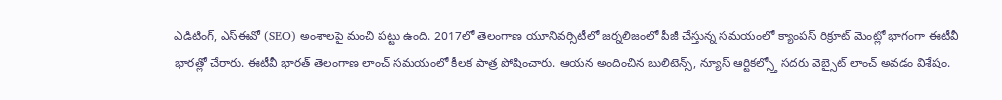ఎడిటింగ్, ఎస్ఈవో (SEO) అంశాలపై మంచి పట్టు ఉంది. 2017లో తెలంగాణ యూనివర్సిటీలో జర్నలిజంలో పీజీ చేస్తున్న సమయంలో క్యాంపస్ రిక్రూట్ మెంట్లో భాగంగా ఈటీవీ భారత్లో చేరారు. ఈటీవీ భారత్ తెలంగాణ లాంచ్ సమయంలో కీలక పాత్ర పోషించారు. ఆయన అందించిన బులిటెన్స్, న్యూస్ ఆర్టికల్స్తో సదరు వెబ్సైట్ లాంచ్ అవడం విశేషం.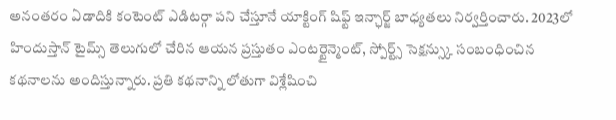అనంతరం ఏడాదికి కంటెంట్ ఎడిటర్గా పని చేస్తూనే యాక్టింగ్ షిఫ్ట్ ఇన్ఛార్జ్ బాధ్యతలు నిర్వర్తించారు. 2023లో హిందుస్తాన్ టైమ్స్ తెలుగులో చేరిన ఆయన ప్రస్తుతం ఎంటర్టైన్మెంట్, స్పోర్ట్స్ సెక్షన్స్కు సంబంధించిన కథనాలను అందిస్తున్నారు. ప్రతి కథనాన్ని లోతుగా విశ్లేషించి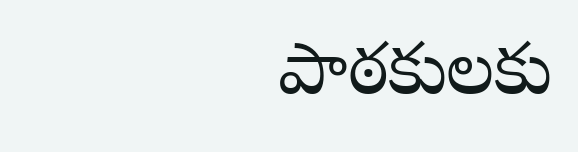పాఠకులకు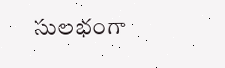సులభంగా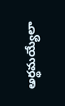అర్థమయ్యేలా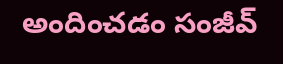అందించడం సంజీవ్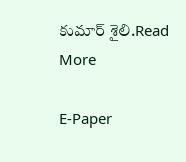కుమార్ శైలి.Read More

E-Paper